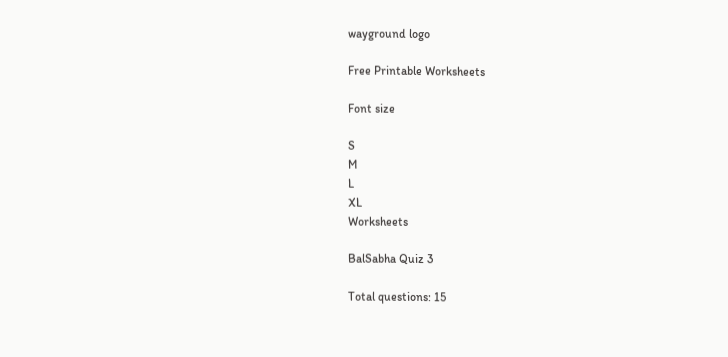wayground logo

Free Printable Worksheets

Font size

S
M
L
XL
Worksheets

BalSabha Quiz 3

Total questions: 15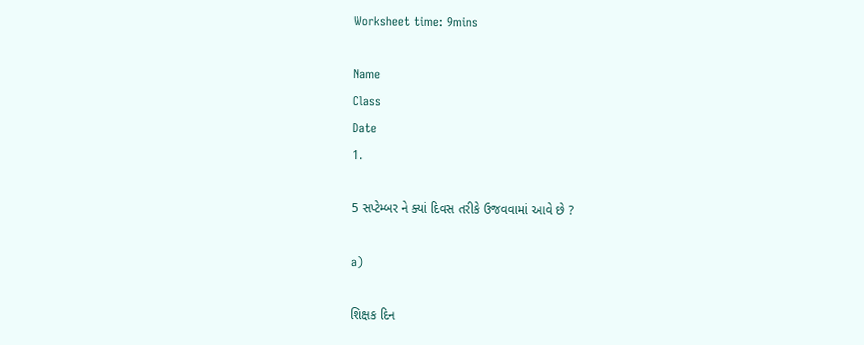Worksheet time: 9mins

Name
Class
Date
1.

5 સપ્ટેમ્બર ને ક્યાં દિવસ તરીકે ઉજવવામાં આવે છે ?

a)

શિક્ષક દિન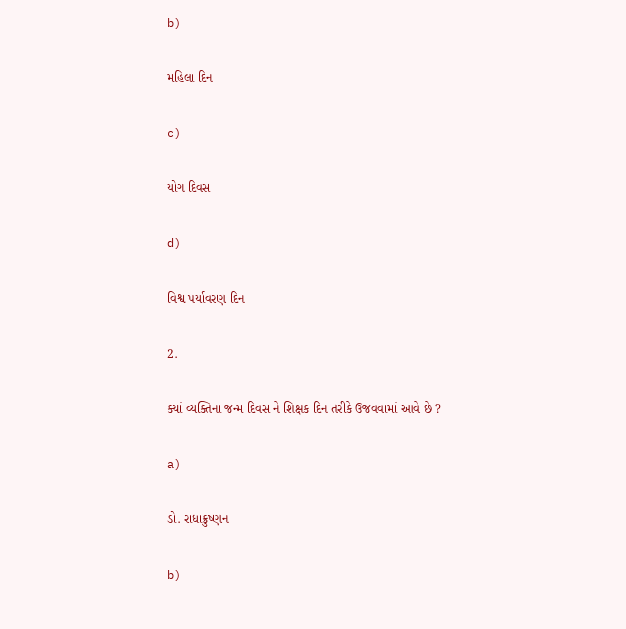b)

મહિલા દિન

c)

યોગ દિવસ

d)

વિશ્વ પર્યાવરણ દિન

2.

ક્યાં વ્યક્તિના જન્મ દિવસ ને શિક્ષક દિન તરીકે ઉજવવામાં આવે છે ?

a)

ડો. રાધાક્રુષ્ણન

b)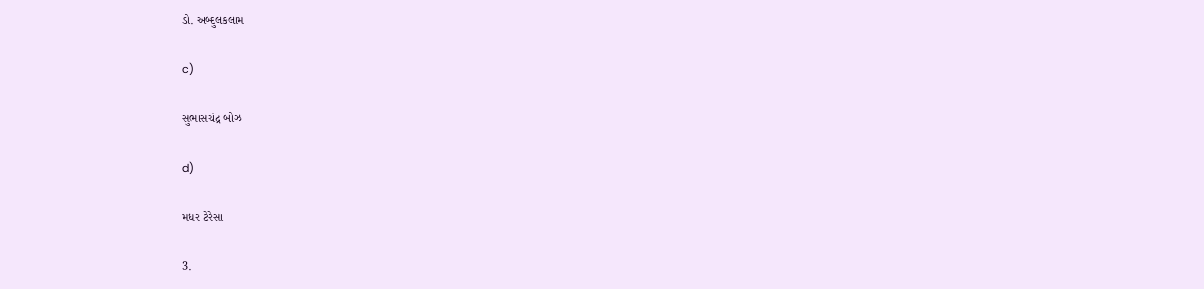ડો. અબ્દુલકલામ

c)

સુભાસચંદ્ર બોઝ

d)

મધર ટેરેસા

3.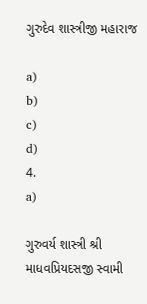ગુરુદેવ શાસ્ત્રીજી મહારાજ

a)
b)
c)
d)
4.
a)

ગુરુવર્ય શાસ્ત્રી શ્રી માધવપ્રિયદસજી સ્વામી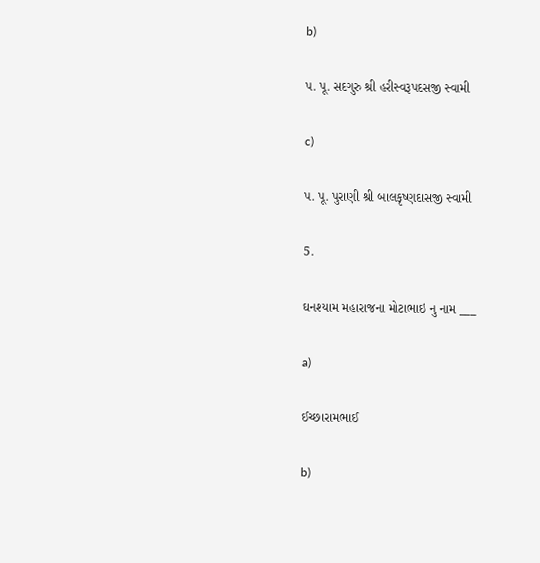b)

પ. પૂ. સદગુરુ શ્રી હરીસ્વરૂપદસજી સ્વામી

c)

પ. પૂ. પુરાણી શ્રી બાલકૃષ્ણદાસજી સ્વામી

5.

ઘનશ્યામ મહારાજના મોટાભાઇ નુ નામ ___

a)

ઈચ્છારામભાઈ

b)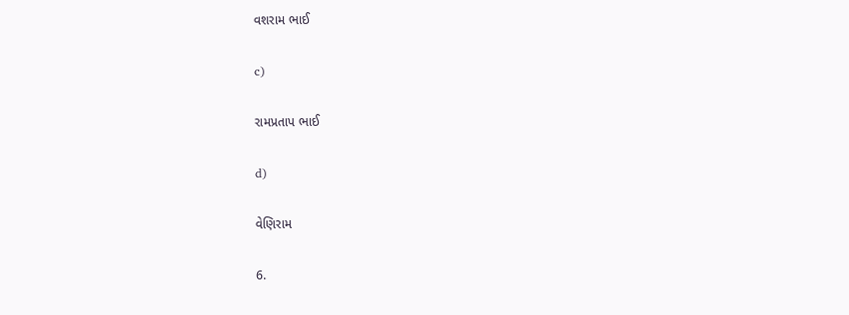વશરામ ભાઈ

c)

રામપ્રતાપ ભાઈ

d)

વેણિરામ

6.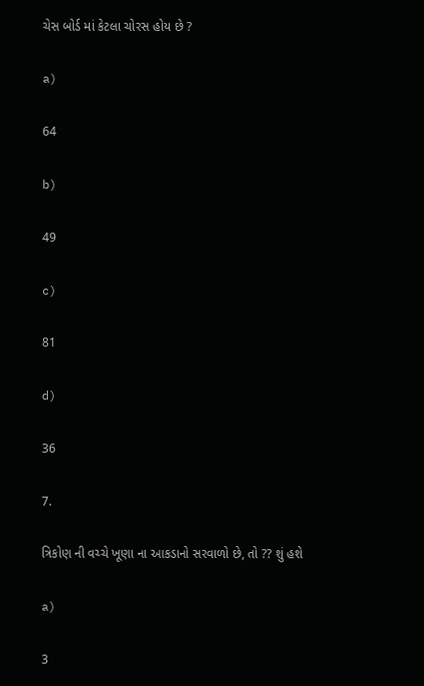ચેસ બોર્ડ માં કેટલા ચોરસ હોય છે ?

a)

64

b)

49

c)

81

d)

36

7.

ત્રિકોણ ની વચ્ચે ખૂણા ના આકડાનો સરવાળો છે, તો ?? શું હશે

a)

3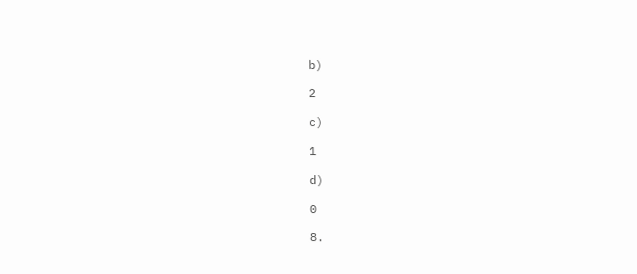b)

2

c)

1

d)

0

8.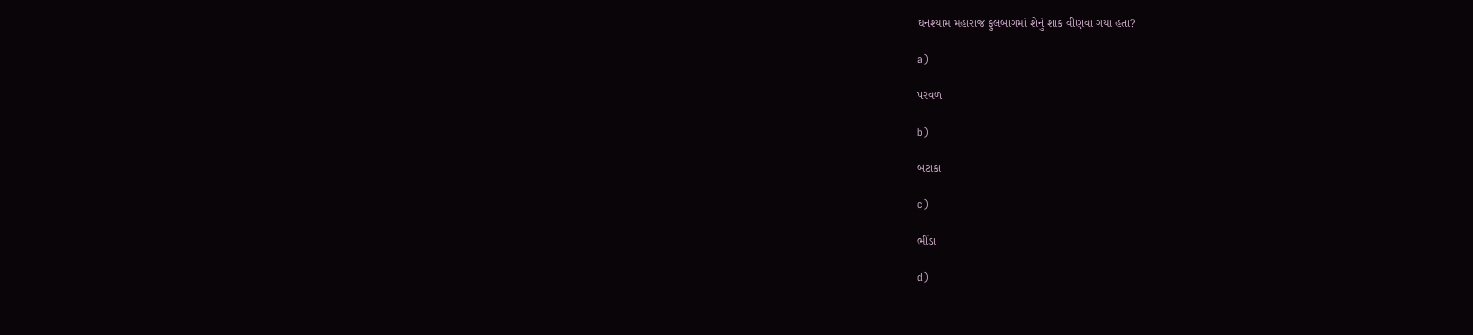ઘનશ્યામ મહારાજ ફુલબાગમાં શેનું શાક વીણવા ગયા હતા?

a)

પરવળ

b)

બટાકા

c)

ભીંડા

d)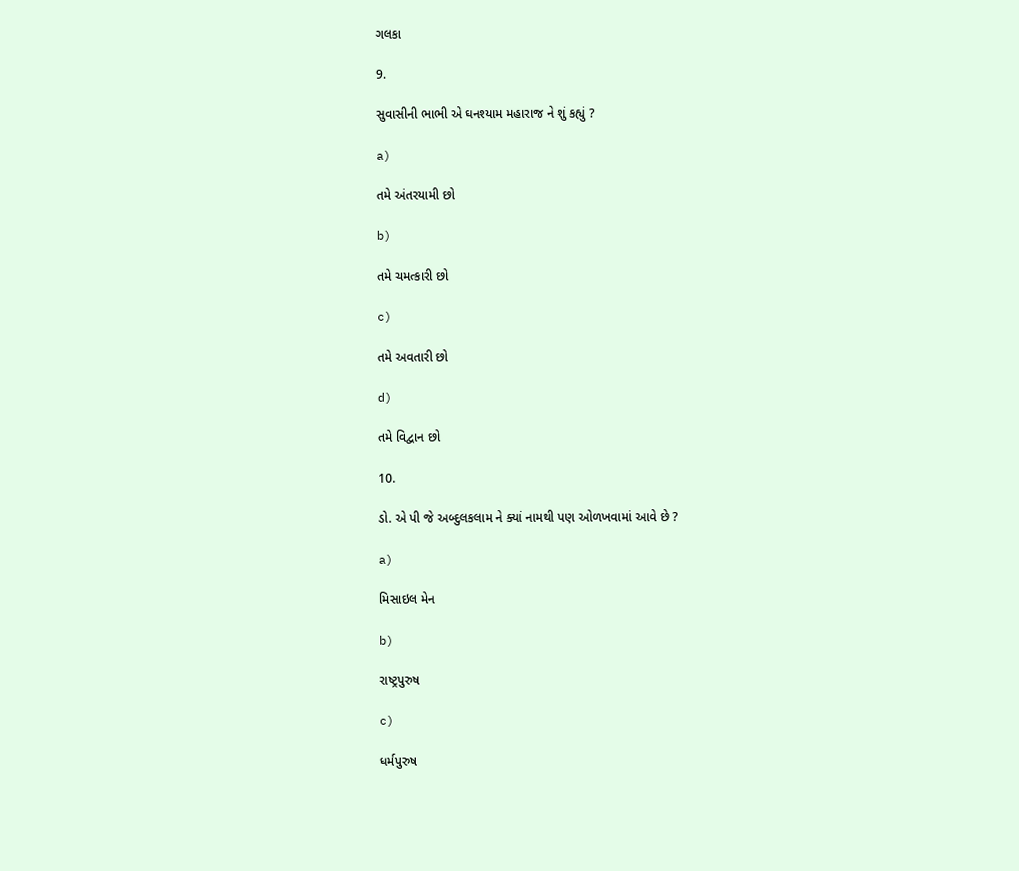ગલકા

9.

સુવાસીની ભાભી એ ઘનશ્યામ મહારાજ ને શું કહ્યું ?

a)

તમે અંતરયામી છો

b)

તમે ચમત્કારી છો

c)

તમે અવતારી છો

d)

તમે વિદ્વાન છો

10.

ડો. એ પી જે અબ્દુલકલામ ને ક્યાં નામથી પણ ઓળખવામાં આવે છે ?

a)

મિસાઇલ મેન

b)

રાષ્ટ્રપુરુષ

c)

ધર્મપુરુષ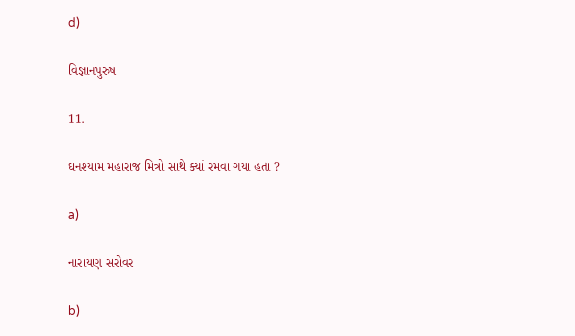d)

વિજ્ઞાનપુરુષ

11.

ઘનશ્યામ મહારાજ મિત્રો સાથે ક્યાં રમવા ગયા હતા ?

a)

નારાયણ સરોવર

b)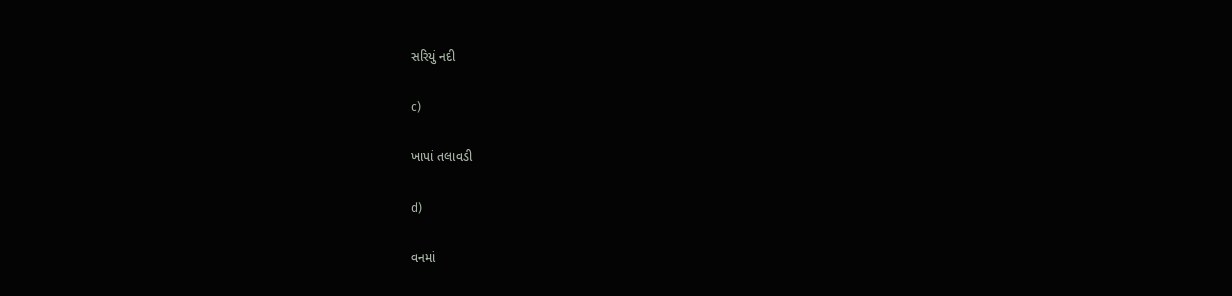સરિયું નદી

c)

ખાપાં તલાવડી

d)

વનમાં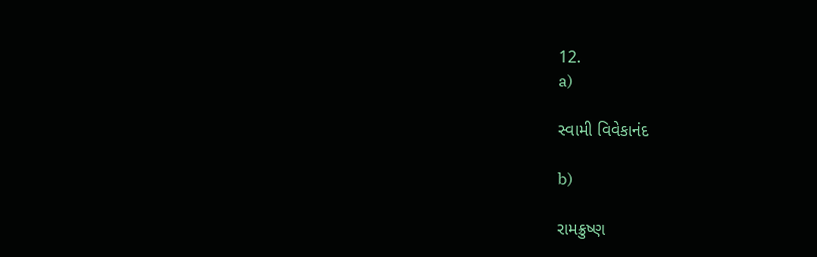12.
a)

સ્વામી વિવેકાનંદ

b)

રામક્રુષ્ણ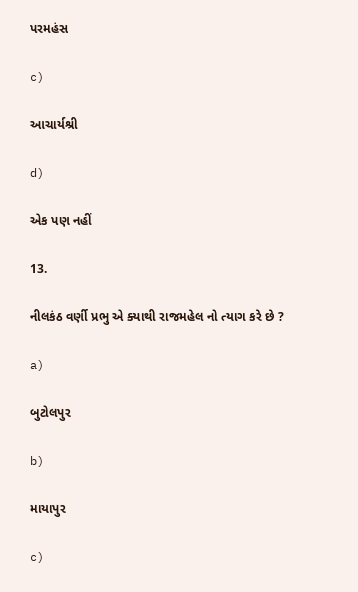પરમહંસ

c)

આચાર્યશ્રી

d)

એક પણ નહીં

13.

નીલકંઠ વર્ણી પ્રભુ એ ક્યાથી રાજમહેલ નો ત્યાગ કરે છે ?

a)

બુટોલપુર

b)

માયાપુર

c)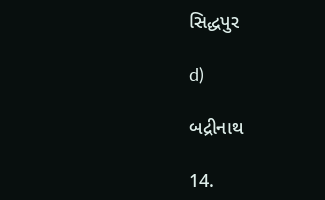સિદ્ધપુર

d)

બદ્રીનાથ

14.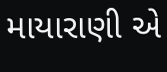માયારાણી એ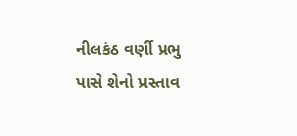નીલકંઠ વર્ણી પ્રભુ પાસે શેનો પ્રસ્તાવ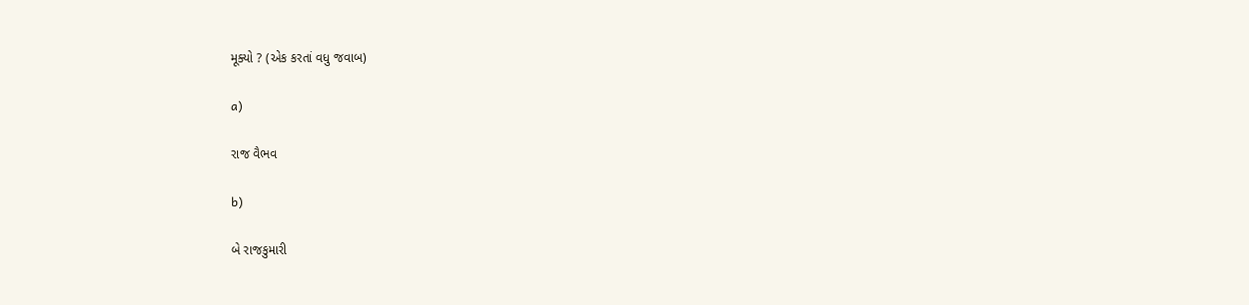મૂક્યો ? (એક કરતાં વધુ જવાબ)

a)

રાજ વૈભવ

b)

બે રાજકુમારી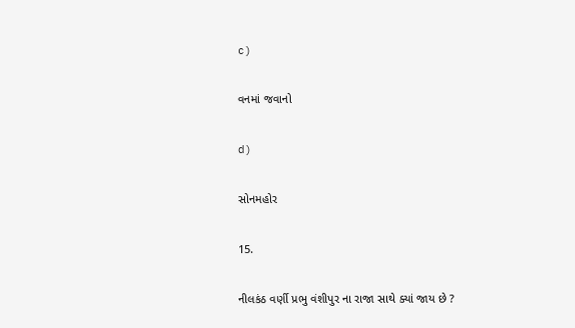c)

વનમાં જવાનો

d)

સોનમહોર

15.

નીલકંઠ વર્ણી પ્રભુ વંશીપુર ના રાજા સાથે ક્યાં જાય છે ?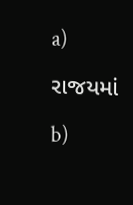a)

રાજયમાં

b)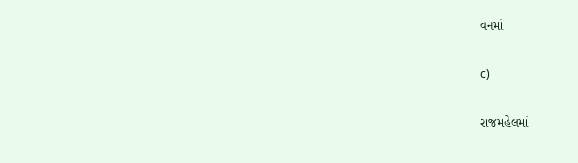વનમાં

c)

રાજમહેલમાં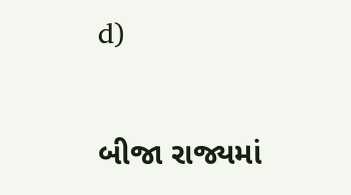d)

બીજા રાજ્યમાં